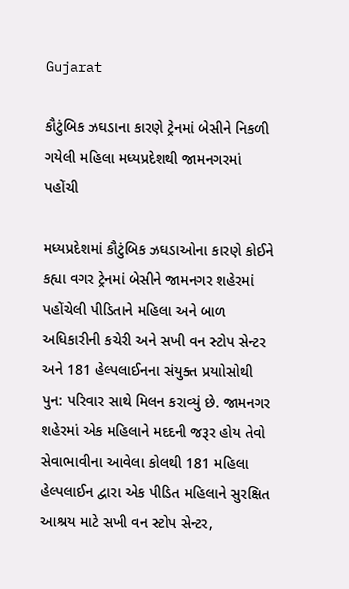Gujarat

કૌટુંબિક ઝઘડાના કારણે ટ્રેનમાં બેસીને નિકળી ગયેલી મહિલા મધ્યપ્રદેશથી જામનગરમાં પહોંચી

મધ્યપ્રદેશમાં કૌટુંબિક ઝઘડાઓના કારણે કોઈને કહ્યા વગર ટ્રેનમાં બેસીને જામનગર શહેરમાં પહોંચેલી પીડિતાને મહિલા અને બાળ અધિકારીની કચેરી અને સખી વન સ્ટોપ સેન્ટર અને 181 હેલ્પલાઈનના સંયુક્ત પ્રયાોસોથી પુન: પરિવાર સાથે મિલન કરાવ્યું છે. જામનગર શહેરમાં એક મહિલાને મદદની જરૂર હોય તેવો સેવાભાવીના આવેલા કોલથી 181 મહિલા હેલ્પલાઈન દ્વારા એક પીડિત મહિલાને સુરક્ષિત આશ્રય માટે સખી વન સ્ટોપ સેન્ટર,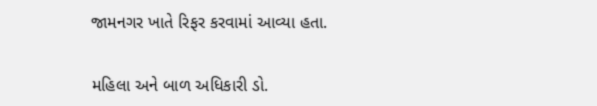જામનગર ખાતે રિફર કરવામાં આવ્યા હતા.

મહિલા અને બાળ અધિકારી ડો.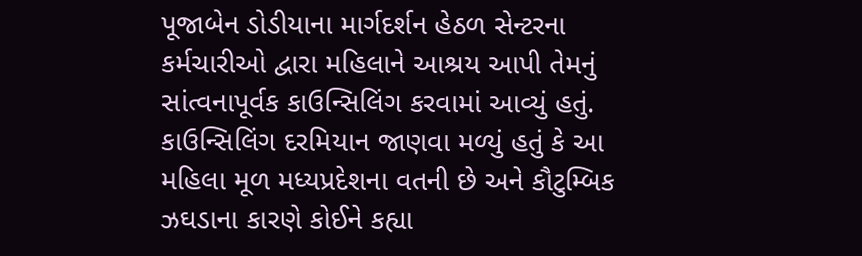પૂજાબેન ડોડીયાના માર્ગદર્શન હેઠળ સેન્ટરના કર્મચારીઓ દ્વારા મહિલાને આશ્રય આપી તેમનું સાંત્વનાપૂર્વક કાઉન્સિલિંગ કરવામાં આવ્યું હતું. કાઉન્સિલિંગ દરમિયાન જાણવા મળ્યું હતું કે આ મહિલા મૂળ મધ્યપ્રદેશના વતની છે અને કૌટુમ્બિક ઝઘડાના કારણે કોઈને કહ્યા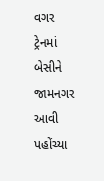વગર ટ્રેનમાં બેસીને જામનગર આવી પહોંચ્યા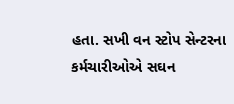હતા. સખી વન સ્ટોપ સેન્ટરના કર્મચારીઓએ સઘન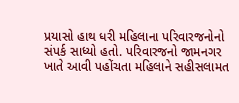પ્રયાસો હાથ ધરી મહિલાના પરિવારજનોનો સંપર્ક સાધ્યો હતો. પરિવારજનો જામનગર ખાતે આવી પહોંચતા મહિલાને સહીસલામત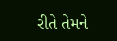રીતે તેમને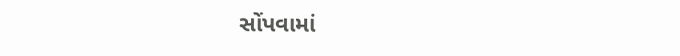સોંપવામાં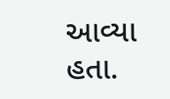આવ્યા હતા.